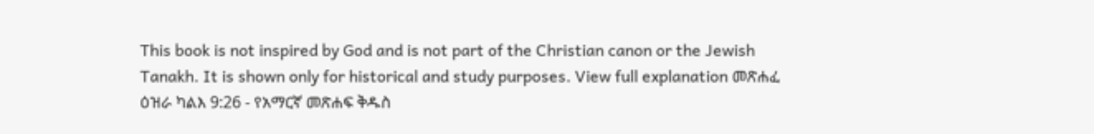This book is not inspired by God and is not part of the Christian canon or the Jewish Tanakh. It is shown only for historical and study purposes. View full explanation መጽሐፈ ዕዝራ ካልእ 9:26 - የአማርኛ መጽሐፍ ቅዱስ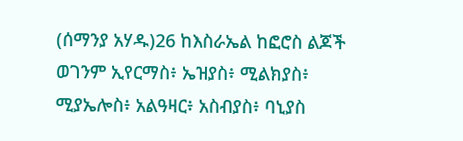(ሰማንያ አሃዱ)26 ከእስራኤል ከፎሮስ ልጆች ወገንም ኢየርማስ፥ ኤዝያስ፥ ሚልክያስ፥ ሚያኤሎስ፥ አልዓዛር፥ አስብያስ፥ ባኒያስ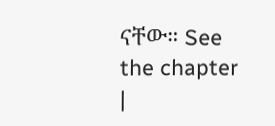ናቸው። See the chapter |